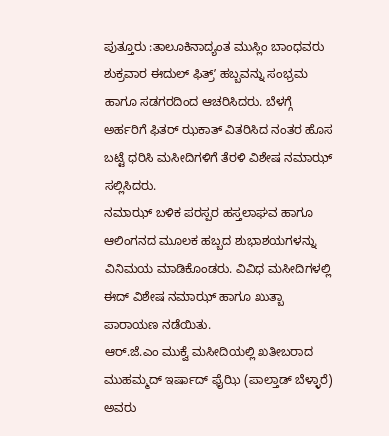ಪುತ್ತೂರು :ತಾಲೂಕಿನಾದ್ಯಂತ ಮುಸ್ಲಿಂ ಬಾಂಧವರು ಶುಕ್ರವಾರ ಈದುಲ್ ಫಿತ್ರ್ʼ ಹಬ್ಬವನ್ನು ಸಂಭ್ರಮ ಹಾಗೂ ಸಡಗರದಿಂದ ಆಚರಿಸಿದರು. ಬೆಳಗ್ಗೆ ಅರ್ಹರಿಗೆ ಫಿತರ್ ಝಕಾತ್ ವಿತರಿಸಿದ ನಂತರ ಹೊಸ ಬಟ್ಟೆ ಧರಿಸಿ ಮಸೀದಿಗಳಿಗೆ ತೆರಳಿ ವಿಶೇಷ ನಮಾಝ್ ಸಲ್ಲಿಸಿದರು.
ನಮಾಝ್ ಬಳಿಕ ಪರಸ್ಪರ ಹಸ್ತಲಾಘವ ಹಾಗೂ ಆಲಿಂಗನದ ಮೂಲಕ ಹಬ್ಬದ ಶುಭಾಶಯಗಳನ್ನು ವಿನಿಮಯ ಮಾಡಿಕೊಂಡರು. ವಿವಿಧ ಮಸೀದಿಗಳಲ್ಲಿ ಈದ್ ವಿಶೇಷ ನಮಾಝ್ ಹಾಗೂ ಖುತ್ಬಾ ಪಾರಾಯಣ ನಡೆಯಿತು.
ಆರ್.ಜೆ.ಎಂ ಮುಕ್ವೆ ಮಸೀದಿಯಲ್ಲಿ ಖತೀಬರಾದ ಮುಹಮ್ಮದ್ ಇರ್ಷಾದ್ ಫೈಝಿ (ಪಾಲ್ತಾಡ್ ಬೆಳ್ಳಾರೆ) ಅವರು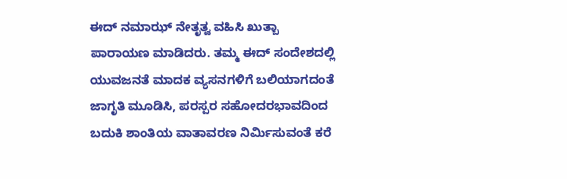ಈದ್ ನಮಾಝ್ ನೇತೃತ್ವ ವಹಿಸಿ ಖುತ್ಬಾ ಪಾರಾಯಣ ಮಾಡಿದರು. ತಮ್ಮ ಈದ್ ಸಂದೇಶದಲ್ಲಿ ಯುವಜನತೆ ಮಾದಕ ವ್ಯಸನಗಳಿಗೆ ಬಲಿಯಾಗದಂತೆ ಜಾಗೃತಿ ಮೂಡಿಸಿ, ಪರಸ್ಪರ ಸಹೋದರಭಾವದಿಂದ ಬದುಕಿ ಶಾಂತಿಯ ವಾತಾವರಣ ನಿರ್ಮಿಸುವಂತೆ ಕರೆ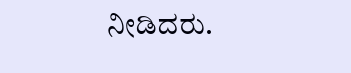ನೀಡಿದರು.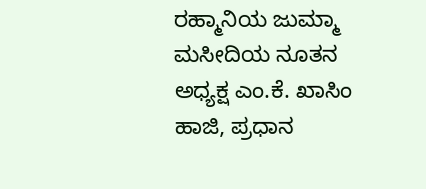ರಹ್ಮಾನಿಯ ಜುಮ್ಮಾ ಮಸೀದಿಯ ನೂತನ ಅಧ್ಯಕ್ಷ ಎಂ.ಕೆ. ಖಾಸಿಂ ಹಾಜಿ, ಪ್ರಧಾನ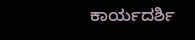ಕಾರ್ಯದರ್ಶಿ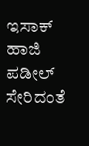ಇಸಾಕ್ ಹಾಜಿ ಪಡೀಲ್ ಸೇರಿದಂತೆ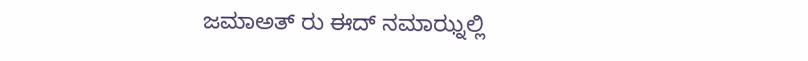ಜಮಾಅತ್ ರು ಈದ್ ನಮಾಝ್ನಲ್ಲಿ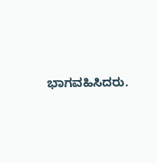ಭಾಗವಹಿಸಿದರು.